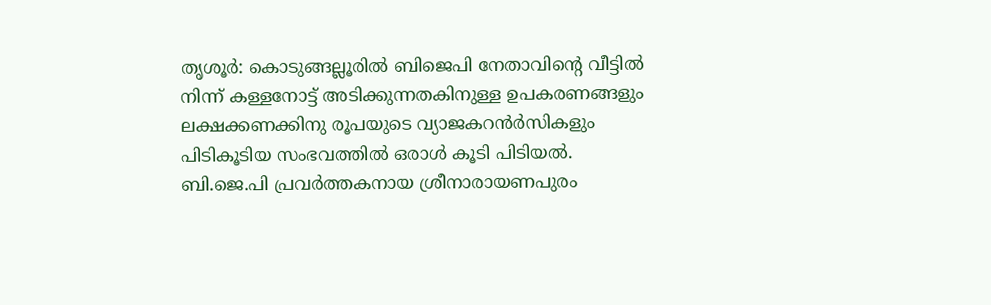തൃശൂര്‍: കൊടുങ്ങല്ലൂരില്‍ ബിജെപി നേതാവിന്‍റെ വീട്ടില്‍ നിന്ന് കള്ളനോട്ട് അടിക്കുന്നതകിനുള്ള ഉപകരണങ്ങളും ലക്ഷക്കണക്കിനു രൂപയുടെ വ്യാജകറന്‍ർസികളും പിടികൂടിയ സംഭവത്തില്‍ ഒരാള്‍ കൂടി പിടിയല്‍. ബി.ജെ.പി പ്രവർത്തകനായ ശ്രീനാരായണപുരം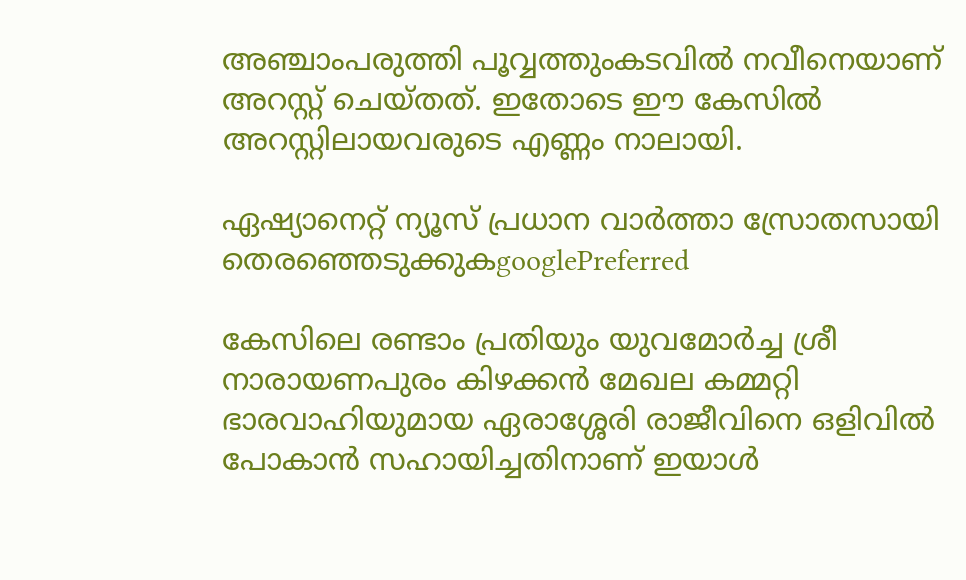അഞ്ചാംപരുത്തി പൂവ്വത്തുംകടവിൽ നവീനെയാണ് അറസ്റ്റ് ചെയ്തത്. ഇതോടെ ഈ കേസിൽ അറസ്റ്റിലായവരുടെ എണ്ണം നാലായി.

ഏഷ്യാനെറ്റ് ന്യൂസ് പ്രധാന വാർത്താ സ്രോതസായി തെരഞ്ഞെടുക്കുകgooglePreferred

കേസിലെ രണ്ടാം പ്രതിയും യുവമോർച്ച ശ്രീ നാരായണപുരം കിഴക്കൻ മേഖല കമ്മറ്റി ഭാരവാഹിയുമായ ഏരാശ്ശേരി രാജീവിനെ ഒളിവിൽ പോകാൻ സഹായിച്ചതിനാണ് ഇയാൾ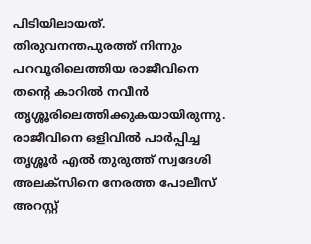പിടിയിലായത്. തിരുവനന്തപുരത്ത് നിന്നും പറവൂരിലെത്തിയ രാജീവിനെ തന്റെ കാറിൽ നവീൻ തൃശ്ശൂരിലെത്തിക്കുകയായിരുന്നു. രാജീവിനെ ഒളിവിൽ പാർപ്പിച്ച തൃശ്ശൂർ എൽ തുരുത്ത് സ്വദേശി അലക്സിനെ നേരത്ത പോലീസ് അറസ്റ്റ്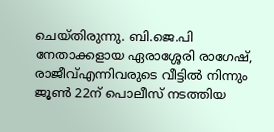ചെയ്തിരുന്നു. ബി.ജെ.പി നേതാക്കളായ ഏരാശ്ശേരി രാഗേഷ്, രാജീവ്എന്നിവരുടെ വീട്ടിൽ നിന്നും ജൂൺ 22ന് പൊലീസ് നടത്തിയ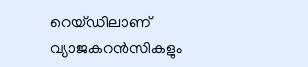റെയ്ഡിലാണ് വ്യാജകറന്‍സികളും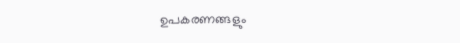ഉപകരണങ്ങളും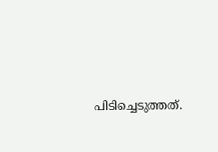പിടിച്ചെടുത്തത്.